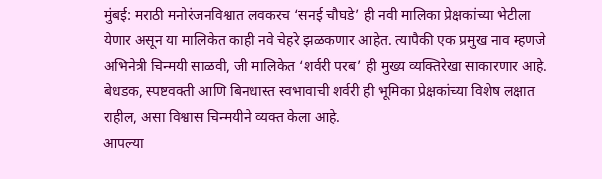मुंबई: मराठी मनोरंजनविश्वात लवकरच ‘सनई चौघडे’ ही नवी मालिका प्रेक्षकांच्या भेटीला येणार असून या मालिकेत काही नवे चेहरे झळकणार आहेत. त्यापैकी एक प्रमुख नाव म्हणजे अभिनेत्री चिन्मयी साळवी, जी मालिकेत ‘शर्वरी परब’ ही मुख्य व्यक्तिरेखा साकारणार आहे. बेधडक, स्पष्टवक्ती आणि बिनधास्त स्वभावाची शर्वरी ही भूमिका प्रेक्षकांच्या विशेष लक्षात राहील, असा विश्वास चिन्मयीने व्यक्त केला आहे.
आपल्या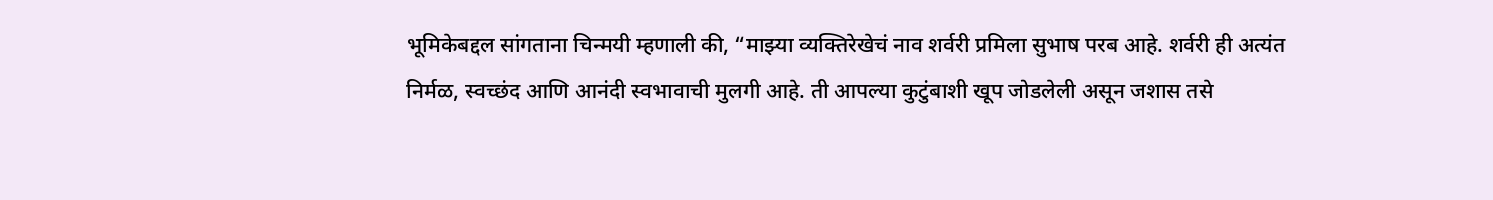भूमिकेबद्दल सांगताना चिन्मयी म्हणाली की, “माझ्या व्यक्तिरेखेचं नाव शर्वरी प्रमिला सुभाष परब आहे. शर्वरी ही अत्यंत निर्मळ, स्वच्छंद आणि आनंदी स्वभावाची मुलगी आहे. ती आपल्या कुटुंबाशी खूप जोडलेली असून जशास तसे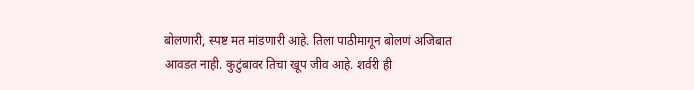बोलणारी, स्पष्ट मत मांडणारी आहे. तिला पाठीमागून बोलणं अजिबात आवडत नाही. कुटुंबावर तिचा खूप जीव आहे. शर्वरी ही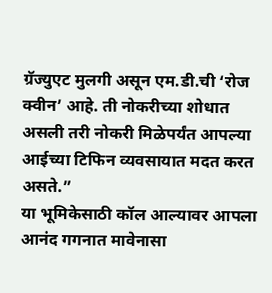ग्रॅज्युएट मुलगी असून एम.डी.ची ‘रोज क्वीन’ आहे. ती नोकरीच्या शोधात असली तरी नोकरी मिळेपर्यंत आपल्या आईच्या टिफिन व्यवसायात मदत करत असते.”
या भूमिकेसाठी कॉल आल्यावर आपला आनंद गगनात मावेनासा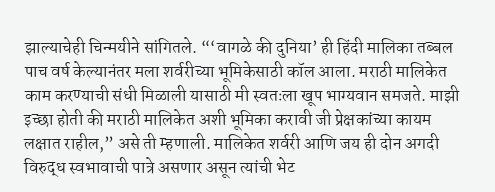झाल्याचेही चिन्मयीने सांगितले. “‘वागळे की दुनिया’ ही हिंदी मालिका तब्बल पाच वर्ष केल्यानंतर मला शर्वरीच्या भूमिकेसाठी कॉल आला. मराठी मालिकेत काम करण्याची संधी मिळाली यासाठी मी स्वतःला खूप भाग्यवान समजते. माझी इच्छा होती की मराठी मालिकेत अशी भूमिका करावी जी प्रेक्षकांच्या कायम लक्षात राहील,” असे ती म्हणाली. मालिकेत शर्वरी आणि जय ही दोन अगदी विरुद्ध स्वभावाची पात्रे असणार असून त्यांची भेट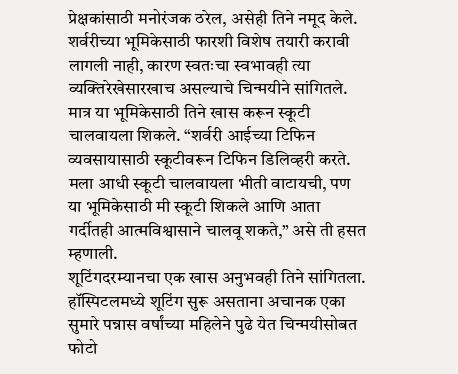प्रेक्षकांसाठी मनोरंजक ठरेल, असेही तिने नमूद केले.
शर्वरीच्या भूमिकेसाठी फारशी विशेष तयारी करावी लागली नाही, कारण स्वतःचा स्वभावही त्या व्यक्तिरेखेसारखाच असल्याचे चिन्मयीने सांगितले. मात्र या भूमिकेसाठी तिने खास करून स्कूटी चालवायला शिकले. “शर्वरी आईच्या टिफिन व्यवसायासाठी स्कूटीवरून टिफिन डिलिव्हरी करते. मला आधी स्कूटी चालवायला भीती वाटायची, पण या भूमिकेसाठी मी स्कूटी शिकले आणि आता गर्दीतही आत्मविश्वासाने चालवू शकते,” असे ती हसत म्हणाली.
शूटिंगदरम्यानचा एक खास अनुभवही तिने सांगितला. हॉस्पिटलमध्ये शूटिंग सुरू असताना अचानक एका सुमारे पन्नास वर्षांच्या महिलेने पुढे येत चिन्मयीसोबत फोटो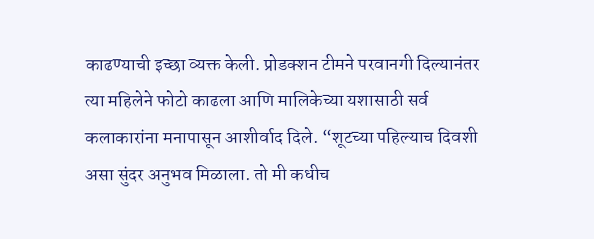काढण्याची इच्छा व्यक्त केली. प्रोडक्शन टीमने परवानगी दिल्यानंतर त्या महिलेने फोटो काढला आणि मालिकेच्या यशासाठी सर्व कलाकारांना मनापासून आशीर्वाद दिले. “शूटच्या पहिल्याच दिवशी असा सुंदर अनुभव मिळाला. तो मी कधीच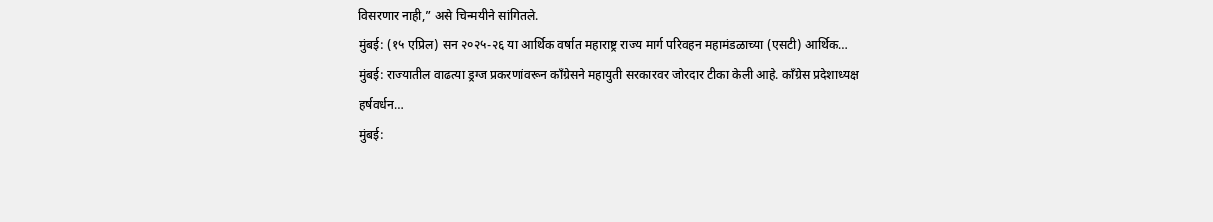विसरणार नाही,” असे चिन्मयीने सांगितले.
मुंबई: (१५ एप्रिल) सन २०२५-२६ या आर्थिक वर्षात महाराष्ट्र राज्य मार्ग परिवहन महामंडळाच्या (एसटी) आर्थिक…
मुंबई: राज्यातील वाढत्या ड्रग्ज प्रकरणांवरून काँग्रेसने महायुती सरकारवर जोरदार टीका केली आहे. काँग्रेस प्रदेशाध्यक्ष हर्षवर्धन…
मुंबई: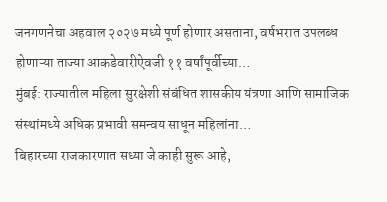जनगणनेचा अहवाल २०२७ मध्ये पूर्ण होणार असताना, वर्षभरात उपलब्ध होणाऱ्या ताज्या आकडेवारीऐवजी ११ वर्षांपूर्वीच्या…
मुंबई: राज्यातील महिला सुरक्षेशी संबंधित शासकीय यंत्रणा आणि सामाजिक संस्थांमध्ये अधिक प्रभावी समन्वय साधून महिलांना…
बिहारच्या राजकारणात सध्या जे काही सुरू आहे,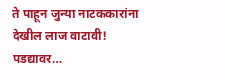ते पाहून जुन्या नाटककारांना देखील लाज वाटावी! पडद्यावर…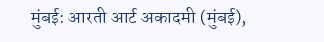मुंबई: आरती आर्ट अकादमी (मुंबई),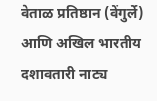वेताळ प्रतिष्ठान (वेंगुर्ले) आणि अखिल भारतीय दशावतारी नाट्य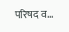परिषद व…